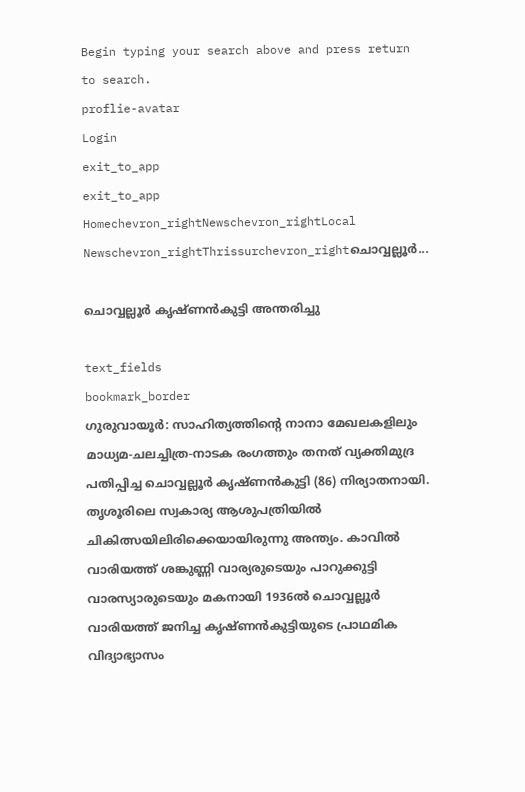Begin typing your search above and press return to search.
proflie-avatar
Login
exit_to_app
exit_to_app
Homechevron_rightNewschevron_rightLocal Newschevron_rightThrissurchevron_rightചൊവ്വല്ലൂര്‍...

ചൊവ്വല്ലൂര്‍ കൃഷ്ണന്‍കുട്ടി അന്തരിച്ചു

text_fields
bookmark_border
ഗുരുവായൂർ: സാഹിത്യത്തിന്‍റെ നാനാ മേഖലകളിലും മാധ്യമ-ചലച്ചിത്ര-നാടക രംഗത്തും തനത് വ്യക്തിമുദ്ര പതിപ്പിച്ച ചൊവ്വല്ലൂര്‍ കൃഷ്ണന്‍കുട്ടി (86) നിര്യാതനായി. തൃശൂരിലെ സ്വകാര്യ ആശുപത്രിയിൽ ചികിത്സയിലിരിക്കെയായിരുന്നു അന്ത്യം. കാവില്‍ വാരിയത്ത് ശങ്കുണ്ണി വാര്യരുടെയും പാറുക്കുട്ടി വാരസ്യാരുടെയും മകനായി 1936ല്‍ ചൊവ്വല്ലൂര്‍ വാരിയത്ത് ജനിച്ച കൃഷ്ണൻകുട്ടിയുടെ പ്രാഥമിക വിദ്യാഭ്യാസം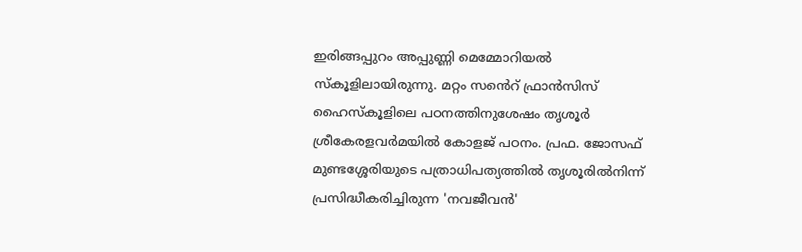ഇരിങ്ങപ്പുറം അപ്പുണ്ണി മെമ്മോറിയല്‍ സ്‌കൂളിലായിരുന്നു. മറ്റം സൻെറ് ഫ്രാന്‍സിസ് ഹൈസ്‌കൂളിലെ പഠനത്തിനുശേഷം തൃശൂര്‍ ശ്രീകേരളവര്‍മയിൽ കോളജ് പഠനം. പ്രഫ. ജോസഫ് മുണ്ടശ്ശേരിയുടെ പത്രാധിപത്യത്തിൽ തൃശൂരിൽനിന്ന് പ്രസിദ്ധീകരിച്ചിരുന്ന 'നവജീവന്‍'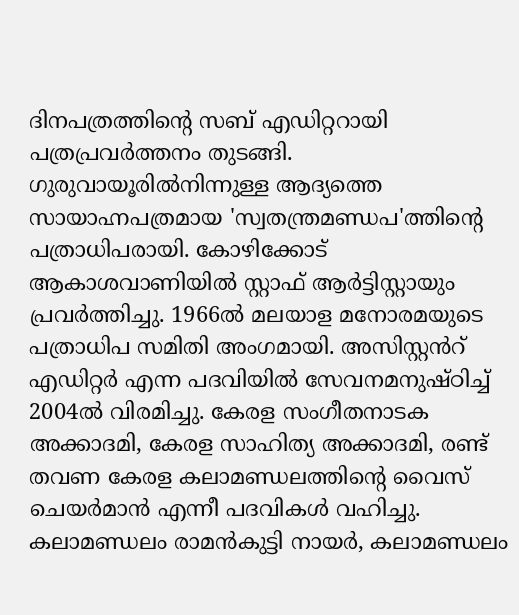ദിനപത്രത്തിന്‍റെ സബ് എഡിറ്ററായി പത്രപ്രവർത്തനം തുടങ്ങി. ഗുരുവായൂരില്‍നിന്നുള്ള ആദ്യത്തെ സായാഹ്നപത്രമായ 'സ്വതന്ത്രമണ്ഡപ'ത്തിന്‍റെ പത്രാധിപരായി. കോഴിക്കോട് ആകാശവാണിയില്‍ സ്റ്റാഫ് ആര്‍ട്ടിസ്റ്റായും പ്രവർത്തിച്ചു. 1966ല്‍ മലയാള മനോരമയുടെ പത്രാധിപ സമിതി അംഗമായി. അസിസ്റ്റൻറ് എഡിറ്റര്‍ എന്ന പദവിയില്‍ സേവനമനുഷ്ഠിച്ച് 2004ല്‍ വിരമിച്ചു. കേരള സംഗീതനാടക അക്കാദമി, കേരള സാഹിത്യ അക്കാദമി, രണ്ട് തവണ കേരള കലാമണ്ഡലത്തിന്‍റെ വൈസ് ചെയര്‍മാന്‍ എന്നീ പദവികൾ വഹിച്ചു. കലാമണ്ഡലം രാമന്‍കുട്ടി നായര്‍, കലാമണ്ഡലം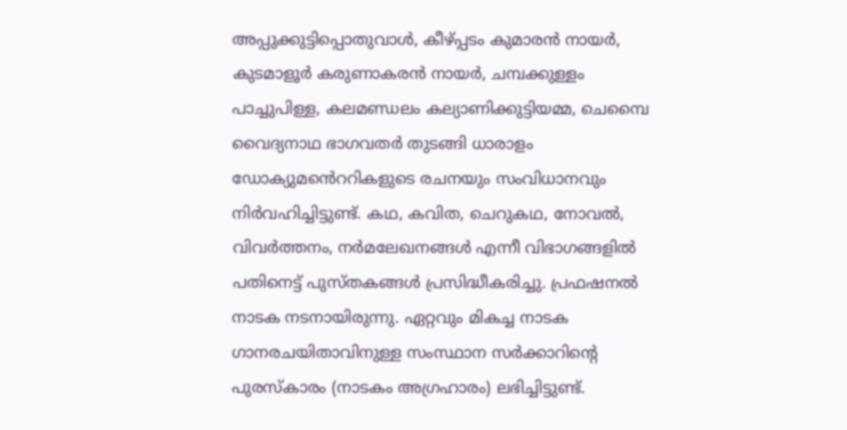അപ്പുക്കുട്ടിപ്പൊതുവാള്‍, കീഴ്പ്പടം കുമാരന്‍ നായര്‍, കുടമാളൂര്‍ കരുണാകരന്‍ നായര്‍, ചമ്പക്കുള്ളം പാച്ചുപിള്ള, കലമണ്ഡലം കല്യാണിക്കുട്ടിയമ്മ, ചെമ്പൈ വൈദ്യനാഥ ഭാഗവതര്‍ തുടങ്ങി ധാരാളം ഡോക്യുമൻെററികളുടെ രചനയും സംവിധാനവും നിര്‍വഹിച്ചിട്ടുണ്ട്. കഥ, കവിത, ചെറുകഥ, നോവല്‍, വിവര്‍ത്തനം, നർമലേഖനങ്ങള്‍ എന്നീ വിഭാഗങ്ങളില്‍ പതിനെട്ട് പുസ്തകങ്ങള്‍ പ്രസിദ്ധീകരിച്ചു. പ്രഫഷനല്‍ നാടക നടനായിരുന്നു. ഏറ്റവും മികച്ച നാടക ഗാനരചയിതാവിനുള്ള സംസ്ഥാന സർക്കാറിന്‍റെ പുരസ്കാരം (നാടകം അഗ്രഹാരം) ലഭിച്ചിട്ടുണ്ട്.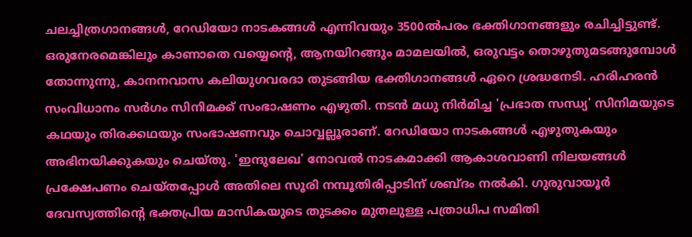ചലച്ചിത്രഗാനങ്ങള്‍, റേഡിയോ നാടകങ്ങള്‍ എന്നിവയും 3500ല്‍പരം ഭക്തിഗാനങ്ങളും രചിച്ചിട്ടുണ്ട്. ഒരുനേരമെങ്കിലും കാണാതെ വയ്യെന്‍റെ, ആനയിറങ്ങും മാമലയിൽ, ഒരുവട്ടം തൊഴുതുമടങ്ങുമ്പോൾ തോന്നുന്നു, കാനനവാസ കലിയുഗവരദാ തുടങ്ങിയ ഭക്തിഗാനങ്ങൾ ഏറെ ശ്രദ്ധനേടി. ഹരിഹരൻ സംവിധാനം സർഗം സിനിമക്ക് സംഭാഷണം എഴുതി. നടൻ മധു നിർമിച്ച 'പ്രഭാത സന്ധ്യ' സിനിമയുടെ കഥയും തിരക്കഥയും സംഭാഷണവും ചൊവ്വല്ലൂരാണ്. റേഡിയോ നാടകങ്ങൾ എഴുതുകയും അഭിനയിക്കുകയും ചെയ്തു. 'ഇന്ദുലേഖ' നോവൽ നാടകമാക്കി ആകാശവാണി നിലയങ്ങൾ പ്രക്ഷേപണം ചെയ്തപ്പോൾ അതിലെ സൂരി നമ്പൂതിരിപ്പാടിന് ശബ്ദം നൽകി. ഗുരുവായൂർ ദേവസ്വത്തിന്‍റെ ഭക്തപ്രിയ മാസികയുടെ തുടക്കം മുതലുള്ള പത്രാധിപ സമിതി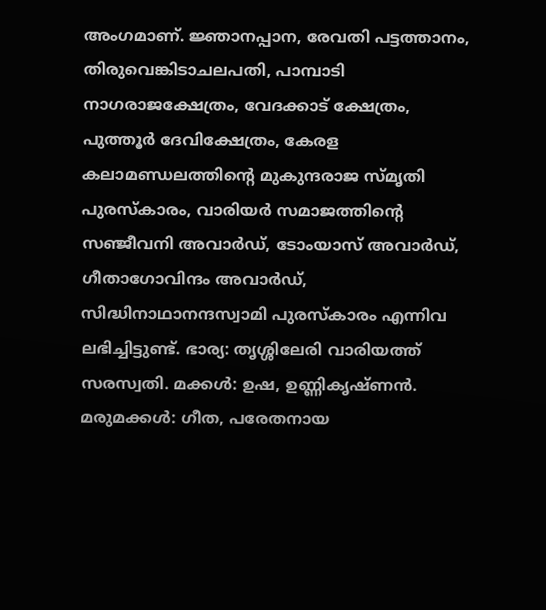അംഗമാണ്. ജ്ഞാനപ്പാന, രേവതി പട്ടത്താനം, തിരുവെങ്കിടാചലപതി, പാമ്പാടി നാഗരാജക്ഷേത്രം, വേദക്കാട് ക്ഷേത്രം, പുത്തൂര്‍ ദേവിക്ഷേത്രം, കേരള കലാമണ്ഡലത്തിന്‍റെ മുകുന്ദരാജ സ്മൃതി പുരസ്‌കാരം, വാരിയര്‍ സമാജത്തിന്‍റെ സഞ്ജീവനി അവാര്‍ഡ്, ടോംയാസ് അവാര്‍ഡ്, ഗീതാഗോവിന്ദം അവാര്‍ഡ്, സിദ്ധിനാഥാനന്ദസ്വാമി പുരസ്‌കാരം എന്നിവ ലഭിച്ചിട്ടുണ്ട്. ഭാര്യ: തൃശ്ശിലേരി വാരിയത്ത് സരസ്വതി. മക്കള്‍: ഉഷ, ഉണ്ണികൃഷ്ണന്‍. മരുമക്കൾ: ഗീത, പരേതനായ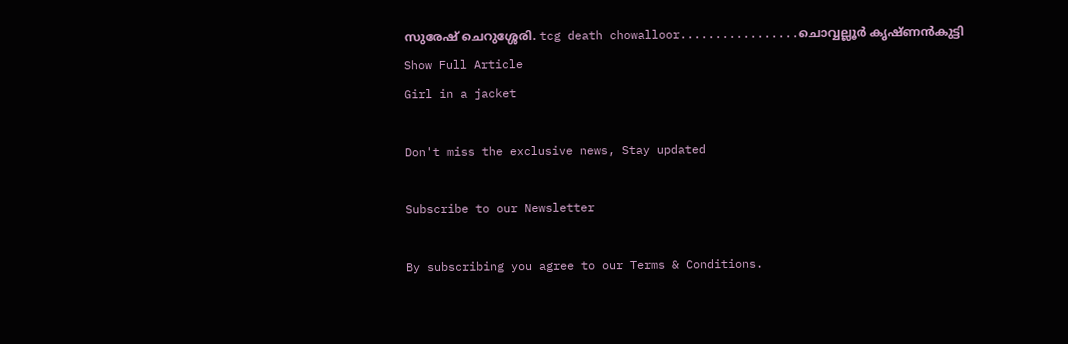സുരേഷ് ചെറുശ്ശേരി. tcg death chowalloor.................ചൊവ്വല്ലൂര്‍ കൃഷ്ണന്‍കുട്ടി
Show Full Article
Girl in a jacket

Don't miss the exclusive news, Stay updated

Subscribe to our Newsletter

By subscribing you agree to our Terms & Conditions.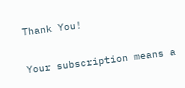Thank You!

Your subscription means a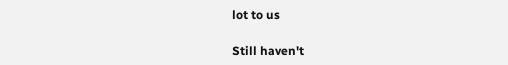lot to us

Still haven't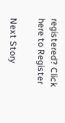registered? Click here to Register

Next Story